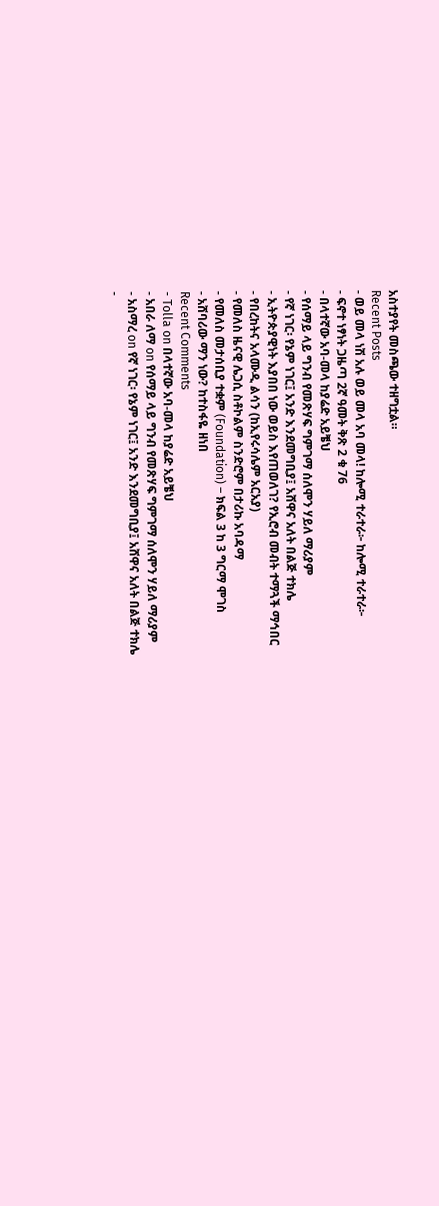አስተያየት መስጫው ተዘግቷል።
Recent Posts
- ወይ መላ ነሽ አሉ ወይ መላ አባ መላ! ከሎሚ ተራተራ፦ ከሎሚ ተራተራ፦
- ፍኖተ ነፃነት ጋዜጣ 2ኛ ዓመት ቅጽ 2 ቁ 76
- በላተኛው አባ-መላ ከያሬድ አይቼህ
- የሰማይ ላይ ግንብ የመጽሃፍ ግምገማ ሰለሞን ሃይለ ማሪያም
- የኛ ነገር፡ የኔም ነገር፤ አንድ እንደመግቢያ፤ አሸዋና አለት በልጅ ተክሌ
- ኢትዮጵያዊነት እያበበ ነው ወይስ እየጠወለገ? የኢሮብ መብት ተማጓች ማኅበር
- የበረከትና አላሙዲ ልሳን (ከኢየሩሳሌም አርአያ)
- የመለስ ዜናዊ ሌጋሲ ስቶኮልም ስንድሮም በታሪኩ አባዳማ
- የመለስ መታሰቢያ ተቋም (Foundation) – ክፍል 3 ከ 3 ግርማ ሞገስ
- አሸባሪው ማን ነው? ከተስፋዬ ዘነበ
Recent Comments
- Tolla on በላተኛው አባ-መላ ከያሬድ አይቼህ
- አበራ ለማ on የሰማይ ላይ ግንብ የመጽሃፍ ግምገማ ሰለሞን ሃይለ ማሪያም
- አስማረ on የኛ ነገር፡ የኔም ነገር፤ አንድ እንደመግቢያ፤ አሸዋና አለት በልጅ ተክሌ
-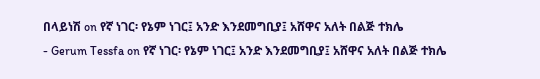በላይነሽ on የኛ ነገር፡ የኔም ነገር፤ አንድ እንደመግቢያ፤ አሸዋና አለት በልጅ ተክሌ
- Gerum Tessfa on የኛ ነገር፡ የኔም ነገር፤ አንድ እንደመግቢያ፤ አሸዋና አለት በልጅ ተክሌ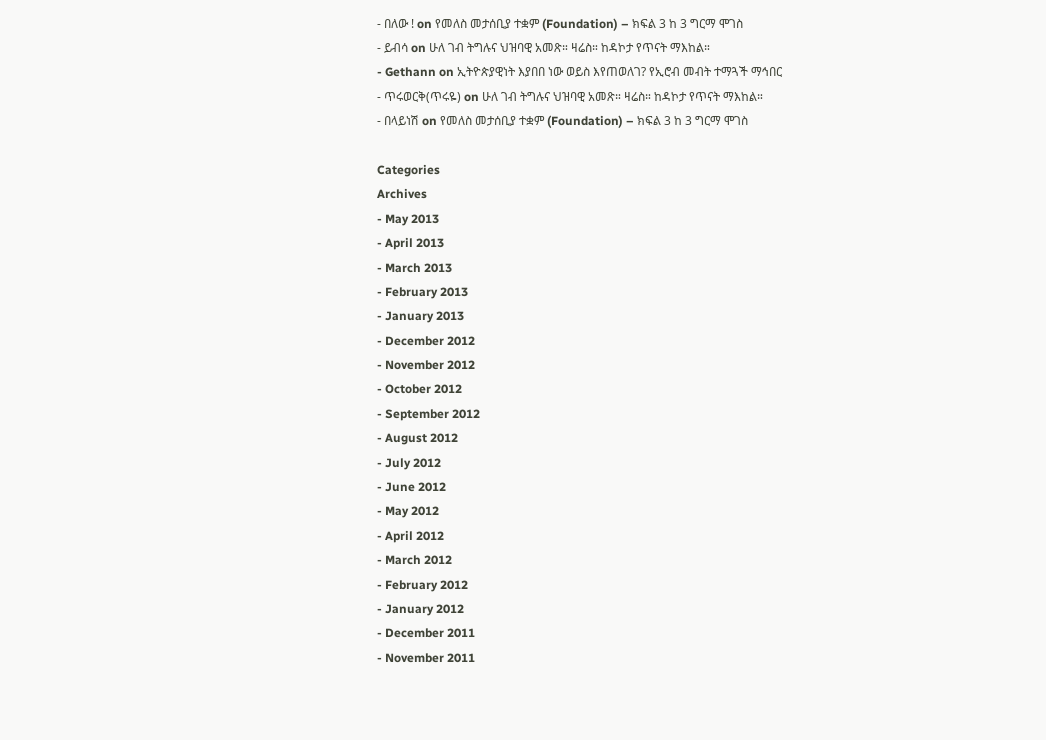- በለው ! on የመለስ መታሰቢያ ተቋም (Foundation) – ክፍል 3 ከ 3 ግርማ ሞገስ
- ይብሳ on ሁለ ገብ ትግሉና ህዝባዊ አመጽ። ዛሬስ። ከዳኮታ የጥናት ማእከል።
- Gethann on ኢትዮጵያዊነት እያበበ ነው ወይስ እየጠወለገ? የኢሮብ መብት ተማጓች ማኅበር
- ጥሩወርቅ(ጥሩዬ) on ሁለ ገብ ትግሉና ህዝባዊ አመጽ። ዛሬስ። ከዳኮታ የጥናት ማእከል።
- በላይነሽ on የመለስ መታሰቢያ ተቋም (Foundation) – ክፍል 3 ከ 3 ግርማ ሞገስ

Categories
Archives
- May 2013
- April 2013
- March 2013
- February 2013
- January 2013
- December 2012
- November 2012
- October 2012
- September 2012
- August 2012
- July 2012
- June 2012
- May 2012
- April 2012
- March 2012
- February 2012
- January 2012
- December 2011
- November 2011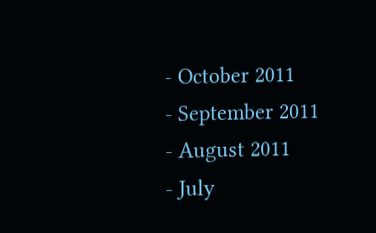- October 2011
- September 2011
- August 2011
- July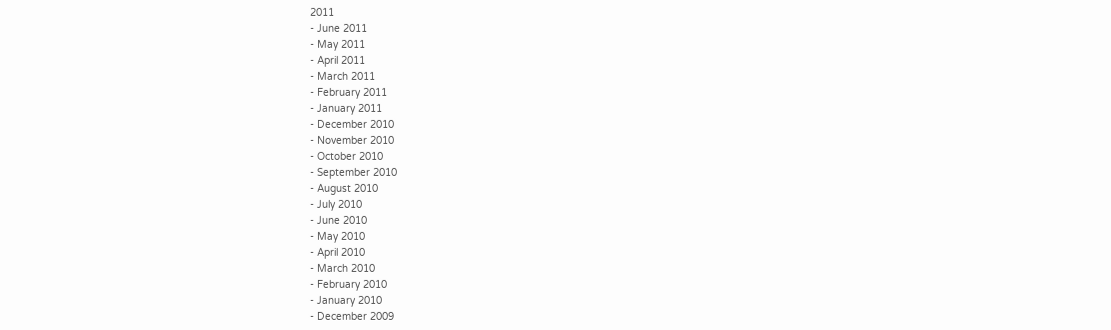2011
- June 2011
- May 2011
- April 2011
- March 2011
- February 2011
- January 2011
- December 2010
- November 2010
- October 2010
- September 2010
- August 2010
- July 2010
- June 2010
- May 2010
- April 2010
- March 2010
- February 2010
- January 2010
- December 2009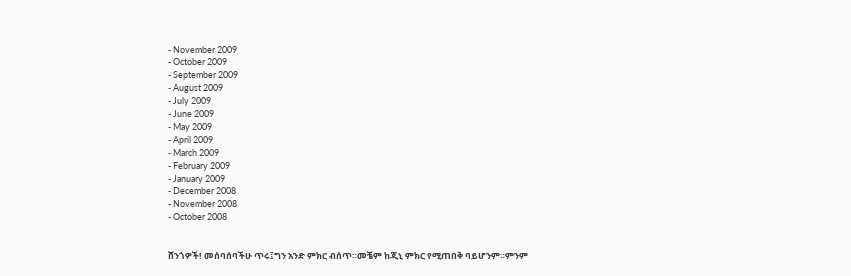- November 2009
- October 2009
- September 2009
- August 2009
- July 2009
- June 2009
- May 2009
- April 2009
- March 2009
- February 2009
- January 2009
- December 2008
- November 2008
- October 2008


ሸንጎዎች! መሰባሰባችሁ ጥሩ፤ግን አንድ ምክር ብሰጥ።መቼም ከጂኒ ምክር የሚጠበቅ ባይሆንም።ምንም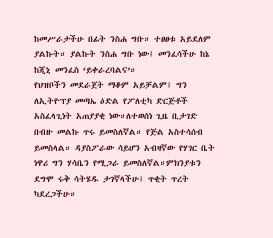ከመሥራታችሁ በፊት ንስሐ ግቡ። ተፀፀቱ አይደለም ያልኩት። ያልኩት ንስሐ ግቡ ነው፤ መንፈሳችሁ ከኔ ከጂኒ መንፈስ ‘ይቀራረባልና’።
የህዝቦችን መደራጀት ማቆም አይቻልም፤ ግን ለኢትዮፕያ መጣኤ ዕድል የፖለቲካ ድርጅቶች አስፈላጊነት አጠያያቂ ነው።ለተወሰነ ጊዜ ቢታገድ በብዙ መልኩ ጥሩ ይመስለኛል። የጅል አስተሳሰብ ይመስላል። ዳያስፖራው ሳይሆን አብዛኛው የሃገር ቤት ነዋሪ ግን ሃሳቤን የሚጋራ ይመስለኛል።ምክንያቱን ደግሞ ሩቅ ሳትሄዱ ታገኛላችሁ፤ ጥቂት ጥረት ካደረጋችሁ።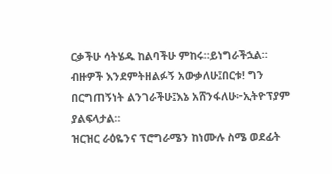ርቃችሁ ሳትሄዱ ከልባችሁ ምከሩ።ይነግራችኋል።
ብዙዎች እንደምትዘልፉኝ አውቃለሁ፤በርቱ! ግን በርግጠኝነት ልንገራችሁ፤እኔ አሸንፋለሁ፦ኢትዮፕያም ያልፍላታል።
ዝርዝር ራዕዬንና ፕሮግራሜን ከነሙሉ ስሜ ወደፊት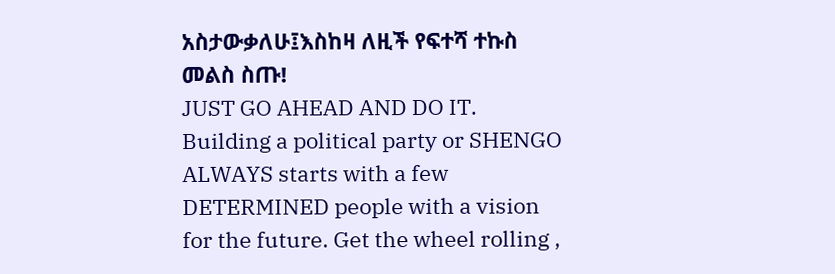አስታውቃለሁ፤እስከዛ ለዚች የፍተሻ ተኩስ መልስ ስጡ!
JUST GO AHEAD AND DO IT. Building a political party or SHENGO ALWAYS starts with a few DETERMINED people with a vision for the future. Get the wheel rolling ,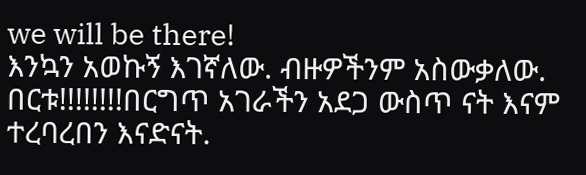we will be there!
እንኳን አወኩኝ እገኛለው. ብዙዎችንም አስውቃለው. በርቱ!!!!!!!!በርግጥ አገራችን አደጋ ውስጥ ናት እናም ተረባረበን እናድናት.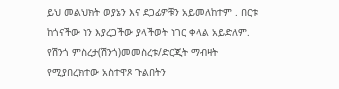ይህ መልህክት ወያኔን እና ደጋፊዎቹን አይመለከተም . በርቱ ከጎናችው ነን እያረጋችው ያላችወት ነገር ቀላል አይድለም.
የሽንጎ ምስረታ(ሽንጎ)መመስረቱ/ድርጂት ማብዛት የሚያበረክተው አስተዋጾ ጉልበትን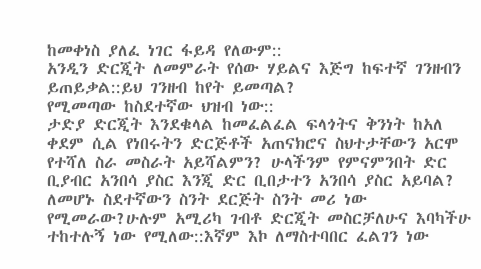ከመቀነስ ያለፈ ነገር ፋይዳ የለውም::
አንዲን ድርጂት ለመምራት የሰው ሃይልና እጅግ ከፍተኛ ገንዘብን ይጠይቃል::ይህ ገንዘብ ከየት ይመጣል?
የሚመጣው ከስደተኛው ህዝብ ነው::
ታድያ ድርጂት እንደቁላል ከመፈልፈል ፍላጎትና ቅንነት ከአለ ቀደም ሲል የነበሩትን ድርጅቶች አጠናክሮና ስህተታቸውን አርሞ
የተሻለ ስራ መስራት አይሻልምን? ሁላችንም የምናምንበት ድር ቢያብር አንበሳ ያስር እንጂ ድር ቢበታተን አንበሳ ያስር አይባል?
ለመሆኑ ስደተኛውን ስንት ደርጅት ስንት መሪ ነው የሚመራው?ሁሉም አሚሪካ ገብቶ ድርጂት መስርቻለሁና እባካችሁ ተከተሉኝ ነው የሚለው::እኛም እኮ ለማስተባበር ፈልገን ነው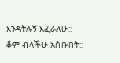እንዳትሉኝ እፈራለሁ::
ቆም ብላችሁ አስቡበት::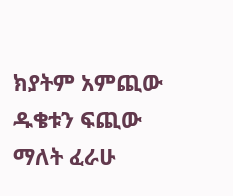ክያትም አምጪው ዱቄቱን ፍጪው ማለት ፈራሁ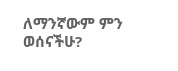ለማንኛውም ምን ወሰናችሁ?